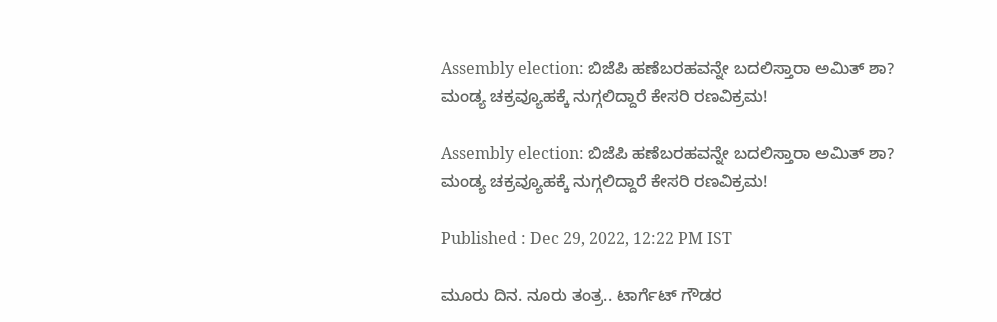Assembly election: ಬಿಜೆಪಿ ಹಣೆಬರಹವನ್ನೇ ಬದಲಿಸ್ತಾರಾ ಅಮಿತ್ ಶಾ? ಮಂಡ್ಯ ಚಕ್ರವ್ಯೂಹಕ್ಕೆ ನುಗ್ಗಲಿದ್ದಾರೆ ಕೇಸರಿ ರಣವಿಕ್ರಮ!

Assembly election: ಬಿಜೆಪಿ ಹಣೆಬರಹವನ್ನೇ ಬದಲಿಸ್ತಾರಾ ಅಮಿತ್ ಶಾ? ಮಂಡ್ಯ ಚಕ್ರವ್ಯೂಹಕ್ಕೆ ನುಗ್ಗಲಿದ್ದಾರೆ ಕೇಸರಿ ರಣವಿಕ್ರಮ!

Published : Dec 29, 2022, 12:22 PM IST

ಮೂರು ದಿನ. ನೂರು ತಂತ್ರ.. ಟಾರ್ಗೆಟ್ ಗೌಡರ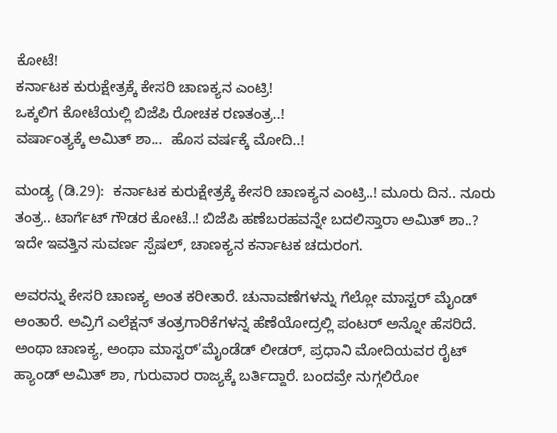ಕೋಟೆ!
ಕರ್ನಾಟಕ ಕುರುಕ್ಷೇತ್ರಕ್ಕೆ ಕೇಸರಿ ಚಾಣಕ್ಯನ ಎಂಟ್ರಿ!
ಒಕ್ಕಲಿಗ ಕೋಟೆಯಲ್ಲಿ ಬಿಜೆಪಿ ರೋಚಕ ರಣತಂತ್ರ..!
ವರ್ಷಾಂತ್ಯಕ್ಕೆ ಅಮಿತ್ ಶಾ...  ಹೊಸ ವರ್ಷಕ್ಕೆ ಮೋದಿ..!

ಮಂಡ್ಯ (ಡಿ.29):  ಕರ್ನಾಟಕ ಕುರುಕ್ಷೇತ್ರಕ್ಕೆ ಕೇಸರಿ ಚಾಣಕ್ಯನ ಎಂಟ್ರಿ..! ಮೂರು ದಿನ.. ನೂರು ತಂತ್ರ.. ಟಾರ್ಗೆಟ್ ಗೌಡರ ಕೋಟೆ..! ಬಿಜೆಪಿ ಹಣೆಬರಹವನ್ನೇ ಬದಲಿಸ್ತಾರಾ ಅಮಿತ್ ಶಾ..? ಇದೇ ಇವತ್ತಿನ ಸುವರ್ಣ ಸ್ಪೆಷಲ್, ಚಾಣಕ್ಯನ ಕರ್ನಾಟಕ ಚದುರಂಗ.

ಅವರನ್ನು ಕೇಸರಿ ಚಾಣಕ್ಯ ಅಂತ ಕರೀತಾರೆ. ಚುನಾವಣೆಗಳನ್ನು ಗೆಲ್ಲೋ ಮಾಸ್ಟರ್ ಮೈಂಡ್ ಅಂತಾರೆ. ಅವ್ರಿಗೆ ಎಲೆಕ್ಷನ್ ತಂತ್ರಗಾರಿಕೆಗಳನ್ನ ಹೆಣೆಯೋದ್ರಲ್ಲಿ ಪಂಟರ್ ಅನ್ನೋ ಹೆಸರಿದೆ. ಅಂಥಾ ಚಾಣಕ್ಯ, ಅಂಥಾ ಮಾಸ್ಟರ್'ಮೈಂಡೆಡ್ ಲೀಡರ್, ಪ್ರಧಾನಿ ಮೋದಿಯವರ ರೈಟ್ ಹ್ಯಾಂಡ್ ಅಮಿತ್ ಶಾ, ಗುರುವಾರ ರಾಜ್ಯಕ್ಕೆ ಬರ್ತಿದ್ದಾರೆ. ಬಂದವ್ರೇ ನುಗ್ಗಲಿರೋ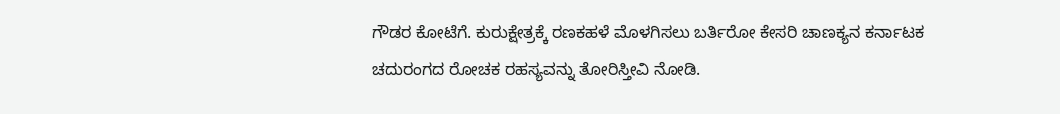ಗೌಡರ ಕೋಟೆಗೆ. ಕುರುಕ್ಷೇತ್ರಕ್ಕೆ ರಣಕಹಳೆ ಮೊಳಗಿಸಲು ಬರ್ತಿರೋ ಕೇಸರಿ ಚಾಣಕ್ಯನ ಕರ್ನಾಟಕ ಚದುರಂಗದ ರೋಚಕ ರಹಸ್ಯವನ್ನು ತೋರಿಸ್ತೀವಿ ನೋಡಿ.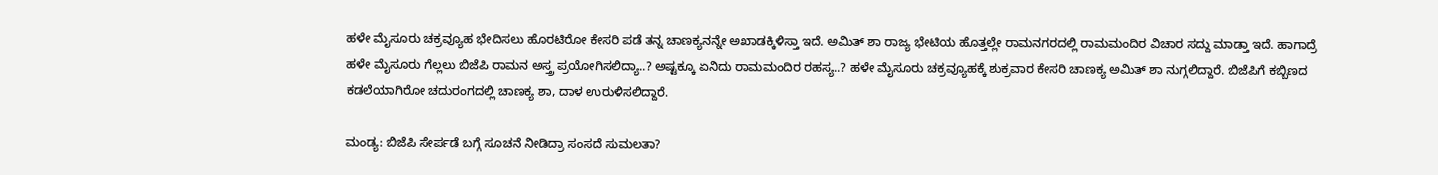ಹಳೇ ಮೈಸೂರು ಚಕ್ರವ್ಯೂಹ ಭೇದಿಸಲು ಹೊರಟಿರೋ ಕೇಸರಿ ಪಡೆ ತನ್ನ ಚಾಣಕ್ಯನನ್ನೇ ಅಖಾಡಕ್ಕಿಳಿಸ್ತಾ ಇದೆ. ಅಮಿತ್ ಶಾ ರಾಜ್ಯ ಭೇಟಿಯ ಹೊತ್ತಲ್ಲೇ ರಾಮನಗರದಲ್ಲಿ ರಾಮಮಂದಿರ ವಿಚಾರ ಸದ್ದು ಮಾಡ್ತಾ ಇದೆ. ಹಾಗಾದ್ರೆ ಹಳೇ ಮೈಸೂರು ಗೆಲ್ಲಲು ಬಿಜೆಪಿ ರಾಮನ ಅಸ್ತ್ರ ಪ್ರಯೋಗಿಸಲಿದ್ಯಾ..? ಅಷ್ಟಕ್ಕೂ ಏನಿದು ರಾಮಮಂದಿರ ರಹಸ್ಯ..? ಹಳೇ ಮೈಸೂರು ಚಕ್ರವ್ಯೂಹಕ್ಕೆ ಶುಕ್ರವಾರ ಕೇಸರಿ ಚಾಣಕ್ಯ ಅಮಿತ್ ಶಾ ನುಗ್ಗಲಿದ್ದಾರೆ. ಬಿಜೆಪಿಗೆ ಕಬ್ಬಿಣದ ಕಡಲೆಯಾಗಿರೋ ಚದುರಂಗದಲ್ಲಿ ಚಾಣಕ್ಯ ಶಾ, ದಾಳ ಉರುಳಿಸಲಿದ್ದಾರೆ.

ಮಂಡ್ಯ: ಬಿಜೆಪಿ ಸೇರ್ಪಡೆ ಬಗ್ಗೆ ಸೂಚನೆ ನೀಡಿದ್ರಾ ಸಂಸದೆ ಸುಮಲತಾ?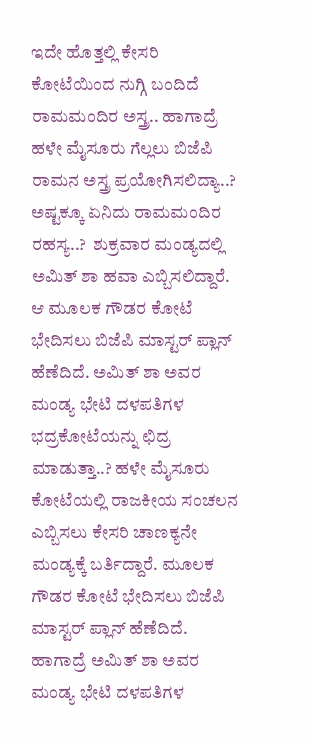ಇದೇ ಹೊತ್ತಲ್ಲಿ ಕೇಸರಿ ಕೋಟೆಯಿಂದ ನುಗ್ಗಿ ಬಂದಿದೆ ರಾಮಮಂದಿರ ಅಸ್ತ್ರ.. ಹಾಗಾದ್ರೆ ಹಳೇ ಮೈಸೂರು ಗೆಲ್ಲಲು ಬಿಜೆಪಿ ರಾಮನ ಅಸ್ತ್ರ ಪ್ರಯೋಗಿಸಲಿದ್ಯಾ..? ಅಷ್ಟಕ್ಕೂ ಏನಿದು ರಾಮಮಂದಿರ ರಹಸ್ಯ..?  ಶುಕ್ರವಾರ ಮಂಡ್ಯದಲ್ಲಿ ಅಮಿತ್ ಶಾ ಹವಾ ಎಬ್ಬಿಸಲಿದ್ದಾರೆ. ಆ ಮೂಲಕ ಗೌಡರ ಕೋಟೆ ಭೇದಿಸಲು ಬಿಜೆಪಿ ಮಾಸ್ಟರ್ ಪ್ಲಾನ್ ಹೆಣೆದಿದೆ. ಅಮಿತ್ ಶಾ ಅವರ ಮಂಡ್ಯ ಭೇಟಿ ದಳಪತಿಗಳ ಭದ್ರಕೋಟೆಯನ್ನು ಛಿದ್ರ ಮಾಡುತ್ತಾ..? ಹಳೇ ಮೈಸೂರು ಕೋಟೆಯಲ್ಲಿ ರಾಜಕೀಯ ಸಂಚಲನ ಎಬ್ಬಿಸಲು ಕೇಸರಿ ಚಾಣಕ್ಯನೇ ಮಂಡ್ಯಕ್ಕೆ ಬರ್ತಿದ್ದಾರೆ. ಮೂಲಕ ಗೌಡರ ಕೋಟೆ ಭೇದಿಸಲು ಬಿಜೆಪಿ ಮಾಸ್ಟರ್ ಪ್ಲಾನ್ ಹೆಣೆದಿದೆ. ಹಾಗಾದ್ರೆ ಅಮಿತ್ ಶಾ ಅವರ ಮಂಡ್ಯ ಭೇಟಿ ದಳಪತಿಗಳ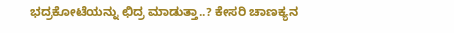ಭದ್ರಕೋಟೆಯನ್ನು ಛಿದ್ರ ಮಾಡುತ್ತಾ..? ಕೇಸರಿ ಚಾಣಕ್ಯನ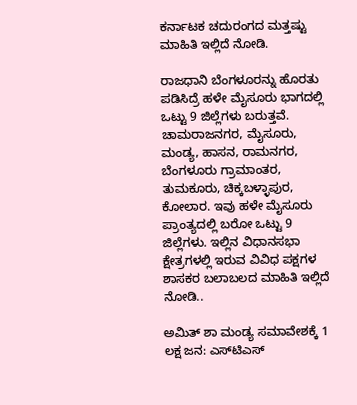ಕರ್ನಾಟಕ ಚದುರಂಗದ ಮತ್ತಷ್ಟು ಮಾಹಿತಿ ಇಲ್ಲಿದೆ ನೋಡಿ.

ರಾಜಧಾನಿ ಬೆಂಗಳೂರನ್ನು ಹೊರತು ಪಡಿಸಿದ್ರೆ ಹಳೇ ಮೈಸೂರು ಭಾಗದಲ್ಲಿ ಒಟ್ಟು 9 ಜಿಲ್ಲೆಗಳು ಬರುತ್ತವೆ. ಚಾಮರಾಜನಗರ, ಮೈಸೂರು, ಮಂಡ್ಯ, ಹಾಸನ, ರಾಮನಗರ, ಬೆಂಗಳೂರು ಗ್ರಾಮಾಂತರ, ತುಮಕೂರು, ಚಿಕ್ಕಬಳ್ಳಾಪುರ, ಕೋಲಾರ. ಇವು ಹಳೇ ಮೈಸೂರು ಪ್ರಾಂತ್ಯದಲ್ಲಿ ಬರೋ ಒಟ್ಟು 9 ಜಿಲ್ಲೆಗಳು. ಇಲ್ಲಿನ ವಿಧಾನಸಭಾ ಕ್ಷೇತ್ರಗಳಲ್ಲಿ ಇರುವ ವಿವಿಧ ಪಕ್ಷಗಳ ಶಾಸಕರ ಬಲಾಬಲದ ಮಾಹಿತಿ ಇಲ್ಲಿದೆ ನೋಡಿ..

ಅಮಿತ್ ಶಾ ಮಂಡ್ಯ ಸಮಾವೇಶಕ್ಕೆ 1 ಲಕ್ಷ ಜನ: ಎಸ್‌ಟಿಎಸ್‌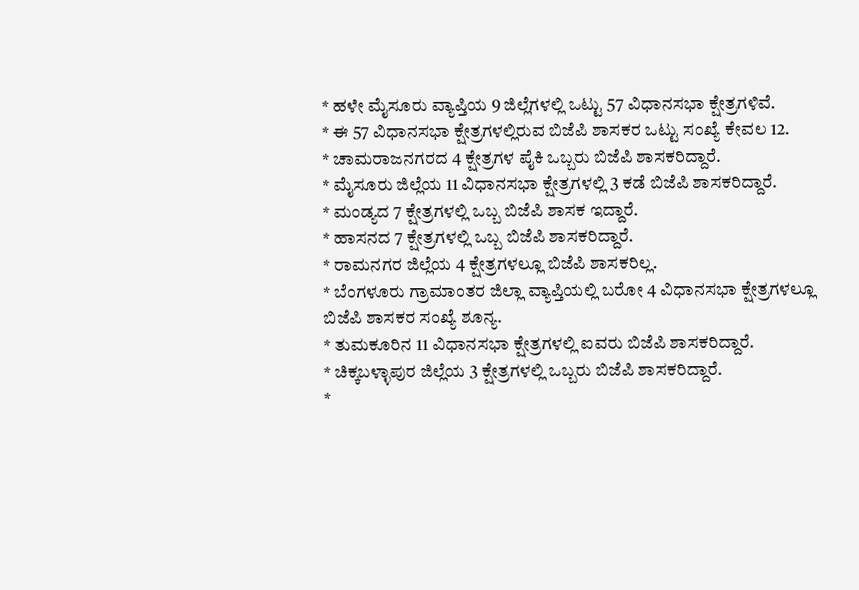* ಹಳೇ ಮೈಸೂರು ವ್ಯಾಪ್ತಿಯ 9 ಜಿಲ್ಲೆಗಳಲ್ಲಿ ಒಟ್ಟು 57 ವಿಧಾನಸಭಾ ಕ್ಷೇತ್ರಗಳಿವೆ.
* ಈ 57 ವಿಧಾನಸಭಾ ಕ್ಷೇತ್ರಗಳಲ್ಲಿರುವ ಬಿಜೆಪಿ ಶಾಸಕರ ಒಟ್ಟು ಸಂಖ್ಯೆ ಕೇವಲ 12.
* ಚಾಮರಾಜನಗರದ 4 ಕ್ಷೇತ್ರಗಳ ಪೈಕಿ ಒಬ್ಬರು ಬಿಜೆಪಿ ಶಾಸಕರಿದ್ದಾರೆ.
* ಮೈಸೂರು ಜಿಲ್ಲೆಯ 11 ವಿಧಾನಸಭಾ ಕ್ಷೇತ್ರಗಳಲ್ಲಿ 3 ಕಡೆ ಬಿಜೆಪಿ ಶಾಸಕರಿದ್ದಾರೆ.
* ಮಂಡ್ಯದ 7 ಕ್ಷೇತ್ರಗಳಲ್ಲಿ ಒಬ್ಬ ಬಿಜೆಪಿ ಶಾಸಕ ಇದ್ದಾರೆ.
* ಹಾಸನದ 7 ಕ್ಷೇತ್ರಗಳಲ್ಲಿ ಒಬ್ಬ ಬಿಜೆಪಿ ಶಾಸಕರಿದ್ದಾರೆ.
* ರಾಮನಗರ ಜಿಲ್ಲೆಯ 4 ಕ್ಷೇತ್ರಗಳಲ್ಲೂ ಬಿಜೆಪಿ ಶಾಸಕರಿಲ್ಲ.
* ಬೆಂಗಳೂರು ಗ್ರಾಮಾಂತರ ಜಿಲ್ಲಾ ವ್ಯಾಪ್ತಿಯಲ್ಲಿ ಬರೋ 4 ವಿಧಾನಸಭಾ ಕ್ಷೇತ್ರಗಳಲ್ಲೂ ಬಿಜೆಪಿ ಶಾಸಕರ ಸಂಖ್ಯೆ ಶೂನ್ಯ.
* ತುಮಕೂರಿನ 11 ವಿಧಾನಸಭಾ ಕ್ಷೇತ್ರಗಳಲ್ಲಿ ಐವರು ಬಿಜೆಪಿ ಶಾಸಕರಿದ್ದಾರೆ.
* ಚಿಕ್ಕಬಳ್ಳಾಪುರ ಜಿಲ್ಲೆಯ 3 ಕ್ಷೇತ್ರಗಳಲ್ಲಿ ಒಬ್ಬರು ಬಿಜೆಪಿ ಶಾಸಕರಿದ್ದಾರೆ.
*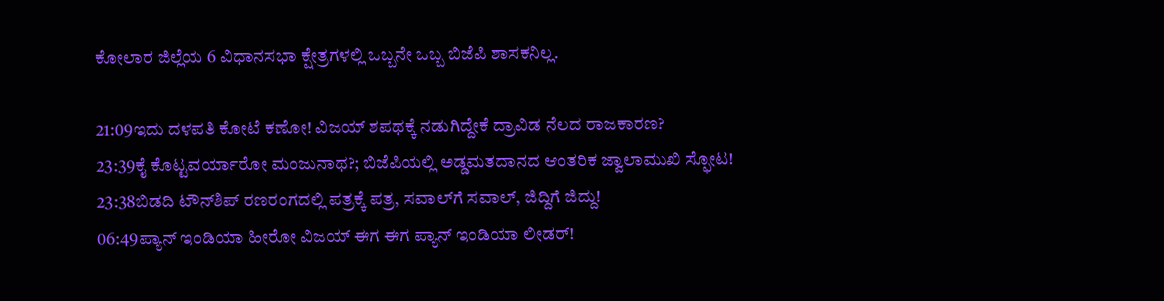ಕೋಲಾರ ಜಿಲ್ಲೆಯ 6 ವಿಧಾನಸಭಾ ಕ್ಷೇತ್ರಗಳಲ್ಲಿ ಒಬ್ಬನೇ ಒಬ್ಬ ಬಿಜೆಪಿ ಶಾಸಕನಿಲ್ಲ.

21:09ಇದು ದಳಪತಿ ಕೋಟೆ ಕಣೋ! ವಿಜಯ್ ಶಪಥಕ್ಕೆ ನಡುಗಿದ್ದೇಕೆ ದ್ರಾವಿಡ ನೆಲದ ರಾಜಕಾರಣ?
23:39ಕೈ ಕೊಟ್ಟವರ್ಯಾರೋ ಮಂಜುನಾಥ?; ಬಿಜೆಪಿಯಲ್ಲಿ ಅಡ್ಡಮತದಾನದ ಆಂತರಿಕ ಜ್ವಾಲಾಮುಖಿ ಸ್ಫೋಟ!
23:38ಬಿಡದಿ ಟೌನ್‌ಶಿಪ್ ರಣರಂಗದಲ್ಲಿ ಪತ್ರಕ್ಕೆ ಪತ್ರ, ಸವಾಲ್‌ಗೆ ಸವಾಲ್, ಜಿದ್ದಿಗೆ ಜಿದ್ದು!
06:49ಪ್ಯಾನ್ ಇಂಡಿಯಾ ಹೀರೋ ವಿಜಯ್ ಈಗ ಈಗ ಪ್ಯಾನ್ ಇಂಡಿಯಾ ಲೀಡರ್!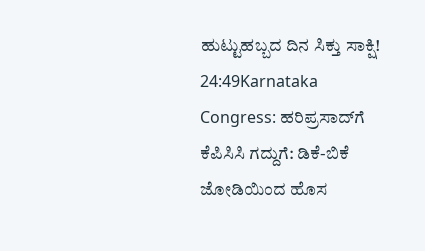ಹುಟ್ಟುಹಬ್ಬದ ದಿನ ಸಿಕ್ತು ಸಾಕ್ಷಿ!
24:49Karnataka Congress: ಹರಿಪ್ರಸಾದ್‌ಗೆ ಕೆಪಿಸಿಸಿ ಗದ್ದುಗೆ: ಡಿಕೆ-ಬಿಕೆ ಜೋಡಿಯಿಂದ ಹೊಸ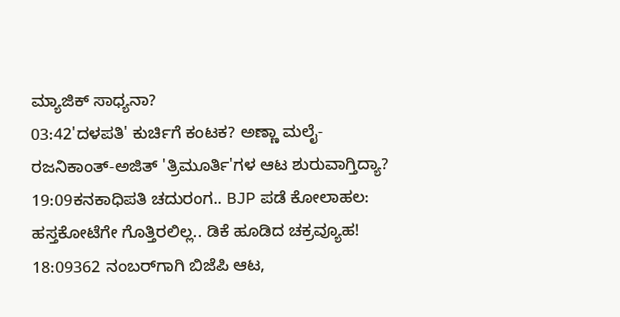ಮ್ಯಾಜಿಕ್ ಸಾಧ್ಯನಾ?
03:42'ದಳಪತಿ' ಕುರ್ಚಿಗೆ ಕಂಟಕ? ಅಣ್ಣಾ ಮಲೈ-ರಜನಿಕಾಂತ್-ಅಜಿತ್ 'ತ್ರಿಮೂರ್ತಿ'ಗಳ ಆಟ ಶುರುವಾಗ್ತಿದ್ಯಾ?
19:09ಕನಕಾಧಿಪತಿ ಚದುರಂಗ.. BJP ಪಡೆ ಕೋಲಾಹಲ: ಹಸ್ತಕೋಟೆಗೇ ಗೊತ್ತಿರಲಿಲ್ಲ.. ಡಿಕೆ ಹೂಡಿದ ಚಕ್ರವ್ಯೂಹ!
18:09362 ನಂಬರ್‌ಗಾಗಿ ಬಿಜೆಪಿ ಆಟ,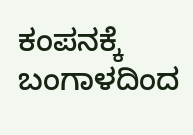ಕಂಪನಕ್ಕೆ ಬಂಗಾಳದಿಂದ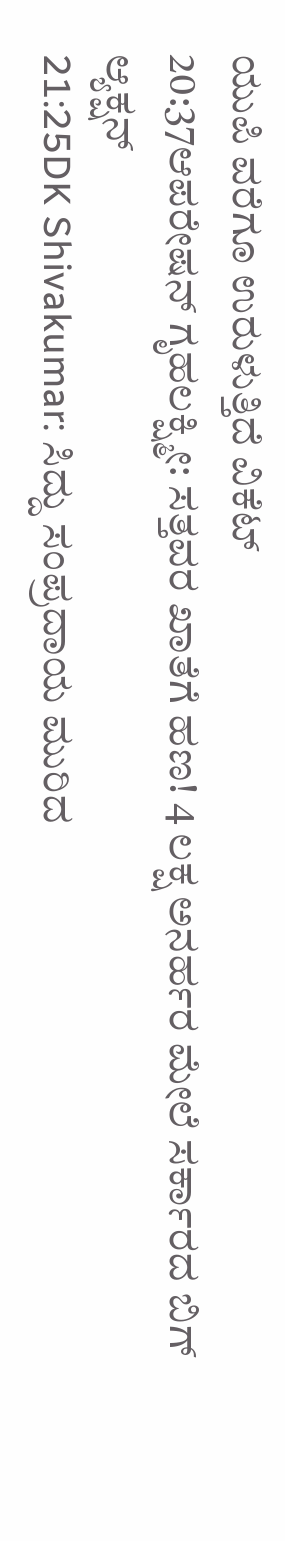ಯುಪಿ ವರೆಗೂ ಉರುಳುತ್ತಿದೆ ವಿಕೆಟ್
20:37ಆಪರೇಷನ್ ಗೃಹಲಕ್ಷ್ಮೀ: ಸತ್ತವರ ಖಾತೆಗೆ ಹಣ! 4 ಲಕ್ಷ ಅನರ್ಹರ ಮೇಲೆ ಸರ್ಕಾರದ ಬಿಗ್ ಆ್ಯಕ್ಷನ್
21:25DK Shivakumar: ಸಿದ್ದು ಸಂಪ್ರದಾಯ ಮುರಿದ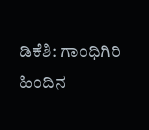ಡಿಕೆಶಿ: ಗಾಂಧಿಗಿರಿ ಹಿಂದಿನ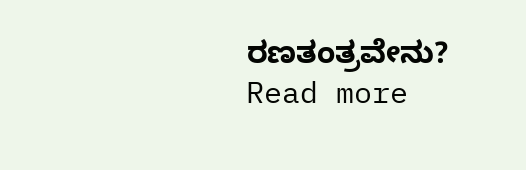ರಣತಂತ್ರವೇನು?
Read more